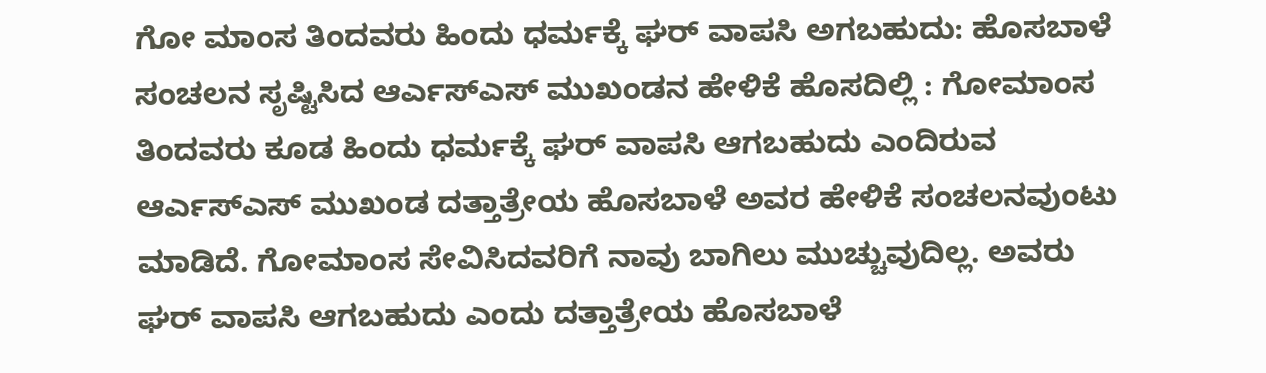ಗೋ ಮಾಂಸ ತಿಂದವರು ಹಿಂದು ಧರ್ಮಕ್ಕೆ ಘರ್ ವಾಪಸಿ ಅಗಬಹುದು: ಹೊಸಬಾಳೆ
ಸಂಚಲನ ಸೃಷ್ಟಿಸಿದ ಆರ್ಎಸ್ಎಸ್ ಮುಖಂಡನ ಹೇಳಿಕೆ ಹೊಸದಿಲ್ಲಿ : ಗೋಮಾಂಸ ತಿಂದವರು ಕೂಡ ಹಿಂದು ಧರ್ಮಕ್ಕೆ ಘರ್ ವಾಪಸಿ ಆಗಬಹುದು ಎಂದಿರುವ ಆರ್ಎಸ್ಎಸ್ ಮುಖಂಡ ದತ್ತಾತ್ರೇಯ ಹೊಸಬಾಳೆ ಅವರ ಹೇಳಿಕೆ ಸಂಚಲನವುಂಟು ಮಾಡಿದೆ. ಗೋಮಾಂಸ ಸೇವಿಸಿದವರಿಗೆ ನಾವು ಬಾಗಿಲು ಮುಚ್ಚುವುದಿಲ್ಲ. ಅವರು ಘರ್ ವಾಪಸಿ ಆಗಬಹುದು ಎಂದು ದತ್ತಾತ್ರೇಯ ಹೊಸಬಾಳೆ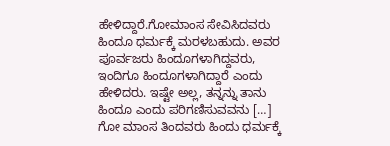ಹೇಳಿದ್ದಾರೆ.ಗೋಮಾಂಸ ಸೇವಿಸಿದವರು ಹಿಂದೂ ಧರ್ಮಕ್ಕೆ ಮರಳಬಹುದು. ಅವರ ಪೂರ್ವಜರು ಹಿಂದೂಗಳಾಗಿದ್ದವರು, ಇಂದಿಗೂ ಹಿಂದೂಗಳಾಗಿದ್ದಾರೆ ಎಂದು ಹೇಳಿದರು. ಇಷ್ಟೇ ಅಲ್ಲ, ತನ್ನನ್ನು ತಾನು ಹಿಂದೂ ಎಂದು ಪರಿಗಣಿಸುವವನು […]
ಗೋ ಮಾಂಸ ತಿಂದವರು ಹಿಂದು ಧರ್ಮಕ್ಕೆ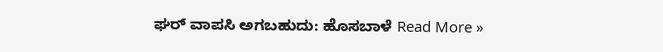ಘರ್ ವಾಪಸಿ ಅಗಬಹುದು: ಹೊಸಬಾಳೆ Read More »